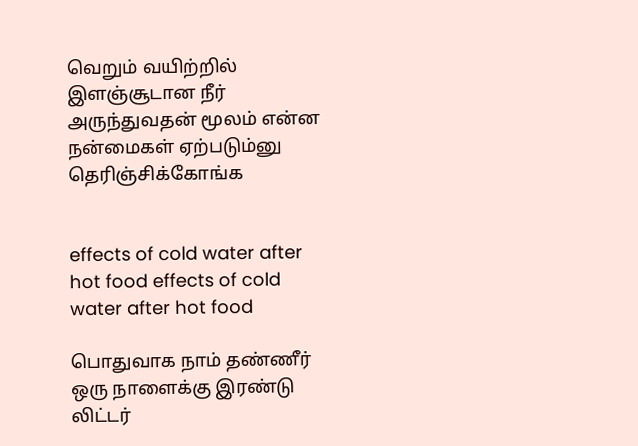வெறும் வயிற்றில் இளஞ்சூடான நீர் அருந்துவதன் மூலம் என்ன நன்மைகள் ஏற்படும்னு தெரிஞ்சிக்கோங்க


effects of cold water after hot food effects of cold water after hot food

பொதுவாக நாம் தண்ணீர் ஒரு நாளைக்கு இரண்டு லிட்டர்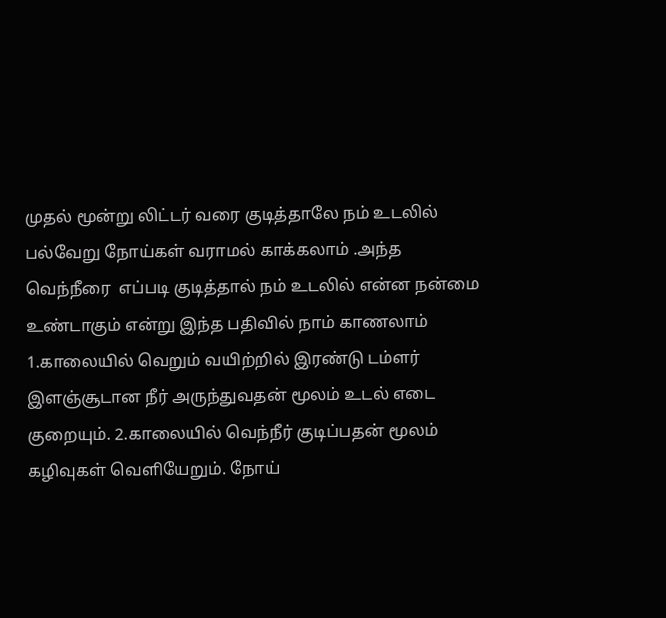முதல் மூன்று லிட்டர் வரை குடித்தாலே நம் உடலில் பல்வேறு நோய்கள் வராமல் காக்கலாம் .அந்த வெந்நீரை  எப்படி குடித்தால் நம் உடலில் என்ன நன்மை உண்டாகும் என்று இந்த பதிவில் நாம் காணலாம்
1.காலையில் வெறும் வயிற்றில் இரண்டு டம்ளர் இளஞ்சூடான நீர் அருந்துவதன் மூலம் உடல் எடை குறையும். 2.காலையில் வெந்நீர் குடிப்பதன் மூலம் கழிவுகள் வெளியேறும். நோய்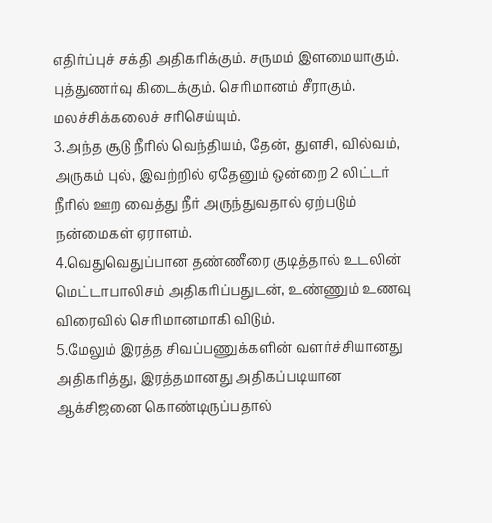எதிர்ப்புச் சக்தி அதிகரிக்கும். சருமம் இளமையாகும். புத்துணர்வு கிடைக்கும். செரிமானம் சீராகும். மலச்சிக்கலைச் சரிசெய்யும்.
3.அந்த சூடு நீரில் வெந்தியம், தேன், துளசி, வில்வம், அருகம் புல், இவற்றில் ஏதேனும் ஒன்றை 2 லிட்டர் நீரில் ஊற வைத்து நீர் அருந்துவதால் ஏற்படும் நன்மைகள் ஏராளம்.
4.வெதுவெதுப்பான தண்ணீரை குடித்தால் உடலின் மெட்டாபாலிசம் அதிகரிப்பதுடன், உண்ணும் உணவு விரைவில் செரிமானமாகி விடும்.
5.மேலும் இரத்த சிவப்பணுக்களின் வளர்ச்சியானது அதிகரித்து, இரத்தமானது அதிகப்படியான ஆக்சிஜனை கொண்டிருப்பதால்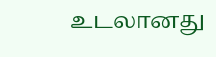உடலானது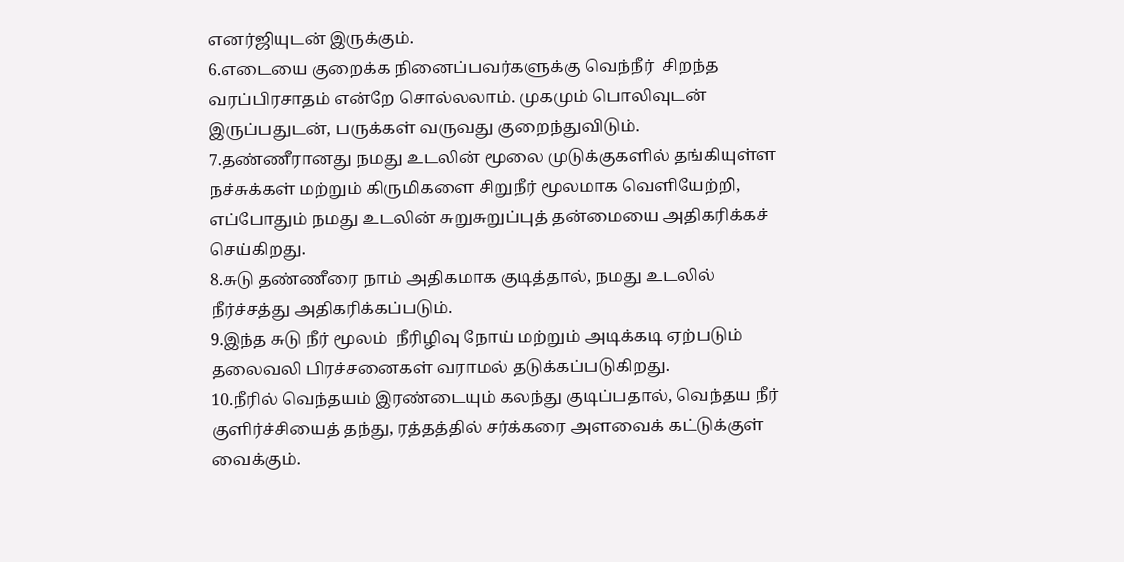எனர்ஜியுடன் இருக்கும்.
6.எடையை குறைக்க நினைப்பவர்களுக்கு வெந்நீர்  சிறந்த வரப்பிரசாதம் என்றே சொல்லலாம். முகமும் பொலிவுடன் இருப்பதுடன், பருக்கள் வருவது குறைந்துவிடும்.
7.தண்ணீரானது நமது உடலின் மூலை முடுக்குகளில் தங்கியுள்ள நச்சுக்கள் மற்றும் கிருமிகளை சிறுநீர் மூலமாக வெளியேற்றி, எப்போதும் நமது உடலின் சுறுசுறுப்புத் தன்மையை அதிகரிக்கச் செய்கிறது.
8.சுடு தண்ணீரை நாம் அதிகமாக குடித்தால், நமது உடலில் நீர்ச்சத்து அதிகரிக்கப்படும்.
9.இந்த சுடு நீர் மூலம்  நீரிழிவு நோய் மற்றும் அடிக்கடி ஏற்படும் தலைவலி பிரச்சனைகள் வராமல் தடுக்கப்படுகிறது.
10.நீரில் வெந்தயம் இரண்டையும் கலந்து குடிப்பதால், வெந்தய நீர் குளிர்ச்சியைத் தந்து, ரத்தத்தில் சர்க்கரை அளவைக் கட்டுக்குள் வைக்கும்.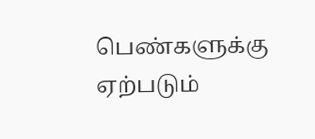பெண்களுக்கு ஏற்படும்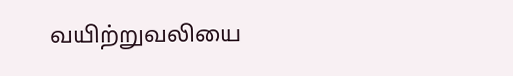வயிற்றுவலியை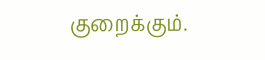குறைக்கும்.